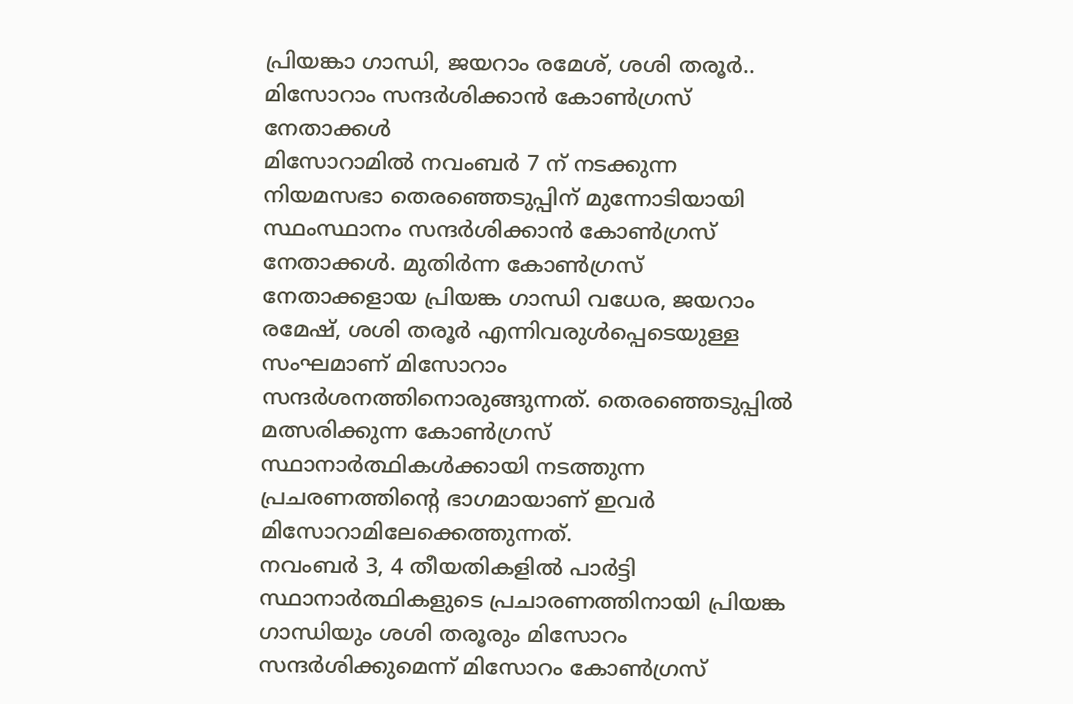പ്രിയങ്കാ ഗാന്ധി, ജയറാം രമേശ്, ശശി തരൂർ.. മിസോറാം സന്ദർശിക്കാൻ കോൺഗ്രസ് നേതാക്കൾ
മിസോറാമിൽ നവംബർ 7 ന് നടക്കുന്ന നിയമസഭാ തെരഞ്ഞെടുപ്പിന് മുന്നോടിയായി സ്ഥംസ്ഥാനം സന്ദർശിക്കാൻ കോൺഗ്രസ് നേതാക്കൾ. മുതിർന്ന കോൺഗ്രസ് നേതാക്കളായ പ്രിയങ്ക ഗാന്ധി വധേര, ജയറാം രമേഷ്, ശശി തരൂർ എന്നിവരുൾപ്പെടെയുള്ള സംഘമാണ് മിസോറാം സന്ദർശനത്തിനൊരുങ്ങുന്നത്. തെരഞ്ഞെടുപ്പിൽ മത്സരിക്കുന്ന കോൺഗ്രസ് സ്ഥാനാർത്ഥികൾക്കായി നടത്തുന്ന പ്രചരണത്തിന്റെ ഭാഗമായാണ് ഇവർ മിസോറാമിലേക്കെത്തുന്നത്.
നവംബർ 3, 4 തീയതികളിൽ പാർട്ടി സ്ഥാനാർത്ഥികളുടെ പ്രചാരണത്തിനായി പ്രിയങ്ക ഗാന്ധിയും ശശി തരൂരും മിസോറം സന്ദർശിക്കുമെന്ന് മിസോറം കോൺഗ്രസ്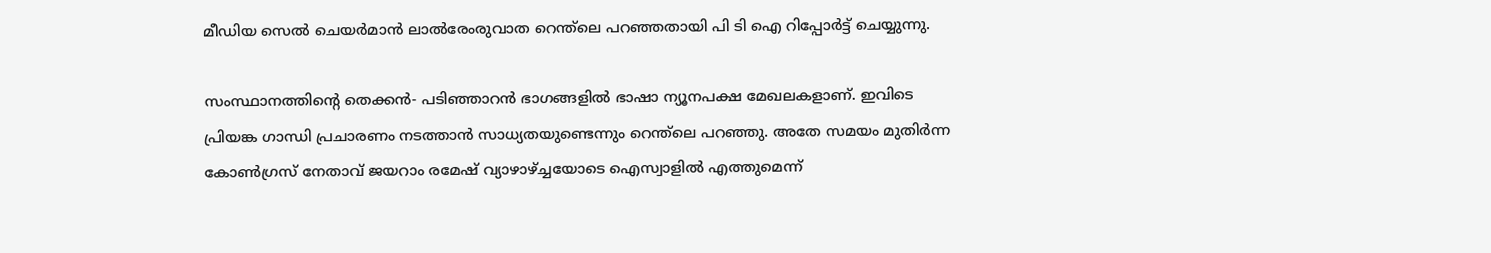മീഡിയ സെൽ ചെയർമാൻ ലാൽരേംരുവാത റെന്ത്ലെ പറഞ്ഞതായി പി ടി ഐ റിപ്പോർട്ട് ചെയ്യുന്നു.

സംസ്ഥാനത്തിന്റെ തെക്കൻ- പടിഞ്ഞാറൻ ഭാഗങ്ങളിൽ ഭാഷാ ന്യൂനപക്ഷ മേഖലകളാണ്. ഇവിടെ പ്രിയങ്ക ഗാന്ധി പ്രചാരണം നടത്താൻ സാധ്യതയുണ്ടെന്നും റെന്ത്ലെ പറഞ്ഞു. അതേ സമയം മുതിർന്ന കോൺഗ്രസ് നേതാവ് ജയറാം രമേഷ് വ്യാഴാഴ്ച്ചയോടെ ഐസ്വാളിൽ എത്തുമെന്ന്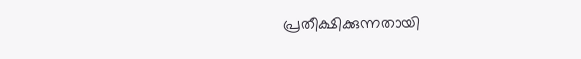പ്രതീക്ഷിക്കുന്നതായി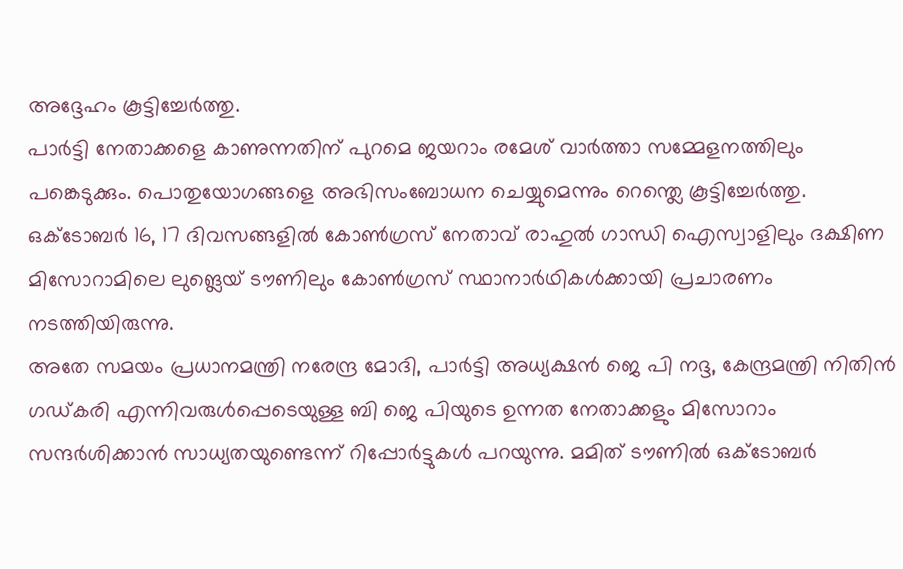അദ്ദേഹം കൂട്ടിച്ചേർത്തു.
പാർട്ടി നേതാക്കളെ കാണുന്നതിന് പുറമെ ജയറാം രമേശ് വാർത്താ സമ്മേളനത്തിലും പങ്കെടുക്കും. പൊതുയോഗങ്ങളെ അഭിസംബോധന ചെയ്യുമെന്നും റെന്ത്ലെ കൂട്ടിച്ചേർത്തു.
ഒക്ടോബർ 16, 17 ദിവസങ്ങളിൽ കോൺഗ്രസ് നേതാവ് രാഹുൽ ഗാന്ധി ഐസ്വാളിലും ദക്ഷിണ മിസോറാമിലെ ലുങ്ലെയ് ടൗണിലും കോൺഗ്രസ് സ്ഥാനാർഥികൾക്കായി പ്രചാരണം നടത്തിയിരുന്നു.
അതേ സമയം പ്രധാനമന്ത്രി നരേന്ദ്ര മോദി, പാർട്ടി അധ്യക്ഷൻ ജെ പി നദ്ദ, കേന്ദ്രമന്ത്രി നിതിൻ ഗഡ്കരി എന്നിവരുൾപ്പെടെയുള്ള ബി ജെ പിയുടെ ഉന്നത നേതാക്കളും മിസോറാം സന്ദർശിക്കാൻ സാധ്യതയുണ്ടെന്ന് റിപ്പോർട്ടുകൾ പറയുന്നു. മമിത് ടൗണിൽ ഒക്ടോബർ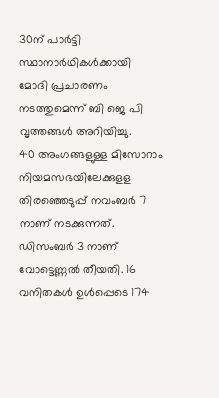30ന് പാർട്ടി സ്ഥാനാർഥികൾക്കായി മോദി പ്രചാരണം നടത്തുമെന്ന് ബി ജെ പി വൃത്തങ്ങൾ അറിയിച്ചു.
40 അംഗങ്ങളുള്ള മിസോറാം നിയമസഭയിലേക്കുളള തിരഞ്ഞെടുപ്പ് നവംബർ 7 നാണ് നടക്കുന്നത്. ഡിസംബർ 3 നാണ് വോട്ടെണ്ണൽ തീയതി. 16 വനിതകൾ ഉൾപ്പെടെ 174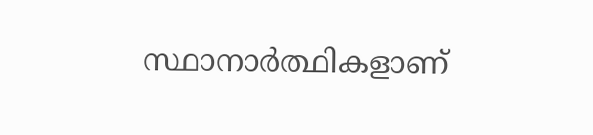സ്ഥാനാർത്ഥികളാണ്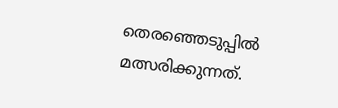തെരഞ്ഞെടുപ്പിൽ മത്സരിക്കുന്നത്.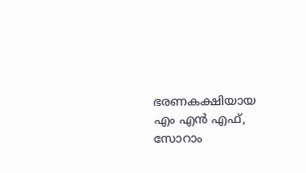ഭരണകക്ഷിയായ എം എൻ എഫ്, സോറാം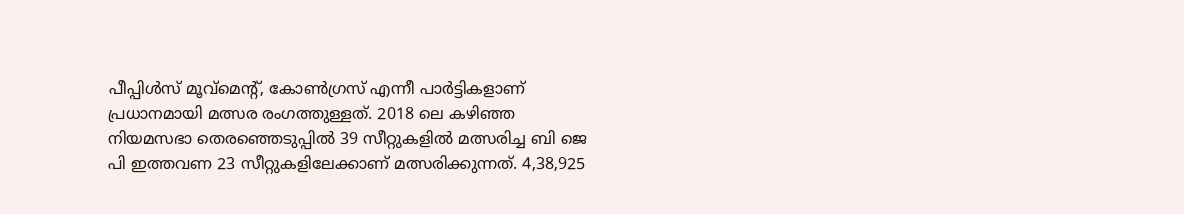പീപ്പിൾസ് മൂവ്മെന്റ്, കോൺഗ്രസ് എന്നീ പാർട്ടികളാണ് പ്രധാനമായി മത്സര രംഗത്തുള്ളത്. 2018 ലെ കഴിഞ്ഞ നിയമസഭാ തെരഞ്ഞെടുപ്പിൽ 39 സീറ്റുകളിൽ മത്സരിച്ച ബി ജെ പി ഇത്തവണ 23 സീറ്റുകളിലേക്കാണ് മത്സരിക്കുന്നത്. 4,38,925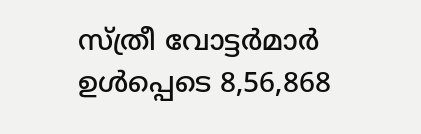സ്ത്രീ വോട്ടർമാർ ഉൾപ്പെടെ 8,56,868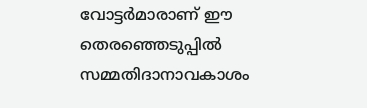വോട്ടർമാരാണ് ഈ തെരഞ്ഞെടുപ്പിൽ സമ്മതിദാനാവകാശം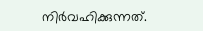നിർവഹിക്കുന്നത്.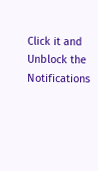Click it and Unblock the Notifications